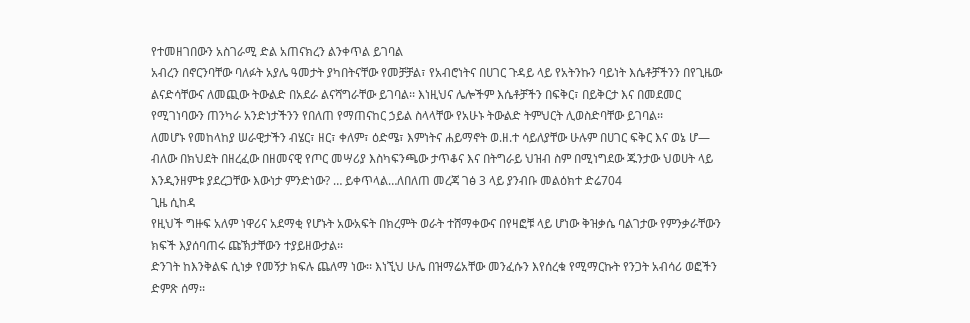የተመዘገበውን አስገራሚ ድል አጠናክረን ልንቀጥል ይገባል
አብረን በኖርንባቸው ባለፉት አያሌ ዓመታት ያካበትናቸው የመቻቻል፣ የአብሮነትና በሀገር ጉዳይ ላይ የአትንኩን ባይነት እሴቶቻችንን በየጊዜው ልናድሳቸውና ለመጪው ትውልድ በአደራ ልናሻግራቸው ይገባል፡፡ እነዚህና ሌሎችም እሴቶቻችን በፍቅር፣ በይቅርታ እና በመደመር የሚገነባውን ጠንካራ አንድነታችንን የበለጠ የማጠናከር ኃይል ስላላቸው የአሁኑ ትውልድ ትምህርት ሊወስድባቸው ይገባል፡፡
ለመሆኑ የመከላከያ ሠራዊታችን ብሄር፣ ዘር፣ ቀለም፣ ዕድሜ፣ እምነትና ሐይማኖት ወ.ዘ.ተ ሳይለያቸው ሁሉም በሀገር ፍቅር እና ወኔ ሆ— ብለው በክህደት በዘረፈው በዘመናዊ የጦር መሣሪያ እስካፍንጫው ታጥቆና እና በትግራይ ህዝብ ስም በሚነግደው ጁንታው ህወሀት ላይ እንዲንዘምቱ ያደረጋቸው እውነታ ምንድነው? … ይቀጥላል…ለበለጠ መረጃ ገፅ 3 ላይ ያንብቡ መልዕክተ ድሬ704
ጊዜ ሲከዳ
የዚህች ግዙፍ አለም ነዋሪና አደማቂ የሆኑት አውአፍት በክረምት ወራት ተሸማቀውና በየዛፎቹ ላይ ሆነው ቅዝቃሴ ባልገታው የምንቃራቸውን ክፍች እያሰባጠሩ ጩኽታቸውን ተያይዘውታል፡፡
ድንገት ከእንቅልፍ ሲነቃ የመኝታ ክፍሉ ጨለማ ነው፡፡ እነኚህ ሁሌ በዝማሬአቸው መንፈሱን እየሰረቁ የሚማርኩት የንጋት አብሳሪ ወፎችን ድምጽ ሰማ፡፡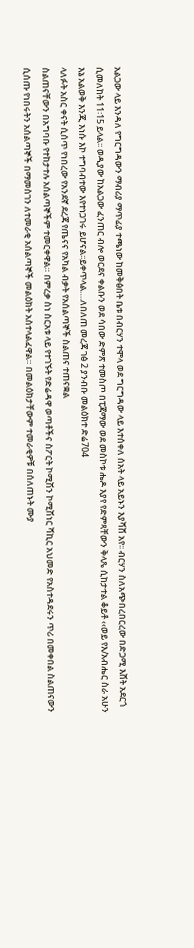አልጋው ላይ እንዳለ የግርግዳውን ማብሪያ ማጥፊያ ተጫነው ከመቅፅበት ቤቱ በብርሃን ተሞላ ወደ ግርግዳው ላይ እተሰቀለ ሰአት ላይ አይኑን እያሻሸ አየ፡፡ ብርሃን ስለአጭበረበርረው በድጋሚ እሸት አደርጎ ሲመለከት 11፡15 ይላል፡፡ ወዲያው ከአልጋው ፈንጠር ብሎ ወርደና ቀልቡን ወደ ሳበው ድምጽ ተመስጦ በፒጃማው ወደ መስኮቱ ሔዶ እያየ የድምጻቸውን ቅላጼ ሲከታተል ቆይቶ ‹‹ወይ የእ/አብሔር ስራ አሁን እኔ አልወቅ እንጂ እነሱ እኮ ተግባብተው እየተነጋገሩ ይሆናል፡፡ይቀጥላል….ለበለጠ መረጃ ገፅ 2 ያንብቡ መልዕክተ ድሬ704
ላለፉት አስር ቀናት ሲሰጥ የነበረው የአንደኛ ደረጃ የጤናና የአካል ብቃት የአሰልጣኞች ስልጠና ተጠናቋል
ስልጠናቸውን በአግባቡ የተከታተሉ አሰልጣኞችም ተመርቀዋል። በምረቃ ስነ ስርአቱ ላይ የተገኙት የድሬዳዋ ወጣቶችና ስፖርት ኮሚሽን ኮሚሽነር ሻኪር አህመድ የአስተዳደሩን ጥሪ በመቀበል ስልጠናውን ሲሰጡ የነበሩትን አሰልጣኞች በማመስገን ለተመራቂ አሰልጣኞች መልዕክት አስተላልፈዋል። በመልዕክታቸውም ተመራቂዎቹ በሰለጠኑት ሙያ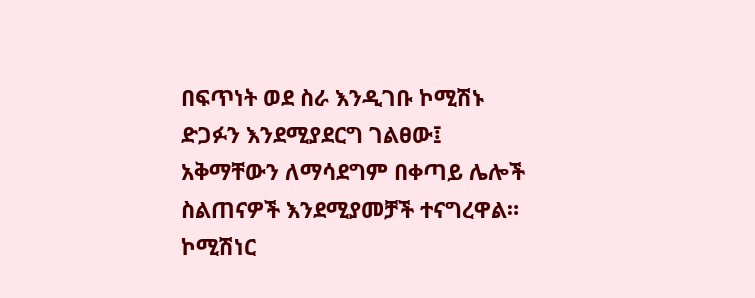በፍጥነት ወደ ስራ እንዲገቡ ኮሚሽኑ ድጋፉን እንደሚያደርግ ገልፀው፤ አቅማቸውን ለማሳደግም በቀጣይ ሌሎች ስልጠናዎች እንደሚያመቻች ተናግረዋል። ኮሚሽነር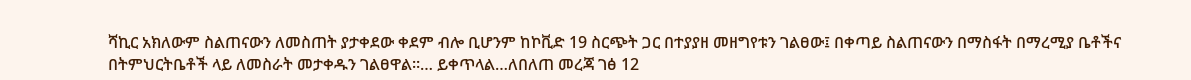ሻኪር አክለውም ስልጠናውን ለመስጠት ያታቀደው ቀደም ብሎ ቢሆንም ከኮቪድ 19 ስርጭት ጋር በተያያዘ መዘግየቱን ገልፀው፤ በቀጣይ ስልጠናውን በማስፋት በማረሚያ ቤቶችና በትምህርትቤቶች ላይ ለመስራት መታቀዱን ገልፀዋል።… ይቀጥላል…ለበለጠ መረጃ ገፅ 12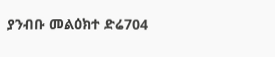ያንብቡ መልዕክተ ድሬ704